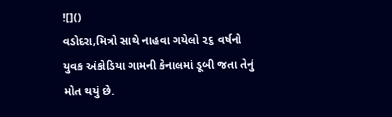![]()
વડોદરા,મિત્રો સાથે નાહવા ગયેલો ૨૬ વર્ષનો યુવક અંકોડિયા ગામની કેનાલમાં ડૂબી જતા તેનું મોત થયું છે.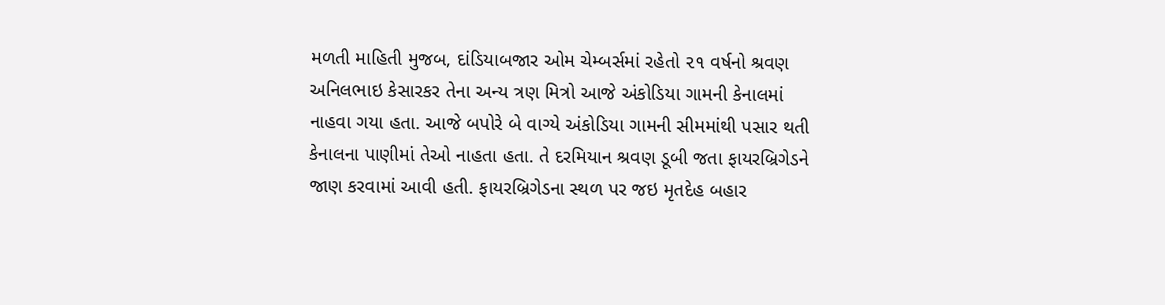મળતી માહિતી મુજબ, દાંડિયાબજાર ઓમ ચેમ્બર્સમાં રહેતો ૨૧ વર્ષનો શ્રવણ અનિલભાઇ કેસારકર તેના અન્ય ત્રણ મિત્રો આજે અંકોડિયા ગામની કેનાલમાં નાહવા ગયા હતા. આજે બપોરે બે વાગ્યે અંકોડિયા ગામની સીમમાંથી પસાર થતી કેનાલના પાણીમાં તેઓ નાહતા હતા. તે દરમિયાન શ્રવણ ડૂબી જતા ફાયરબ્રિગેડને જાણ કરવામાં આવી હતી. ફાયરબ્રિગેડના સ્થળ પર જઇ મૃતદેહ બહાર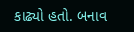કાઢ્યો હતો. બનાવ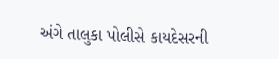અંગે તાલુકા પોલીસે કાયદેસરની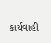કાર્યવાહી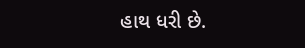હાથ ધરી છે.